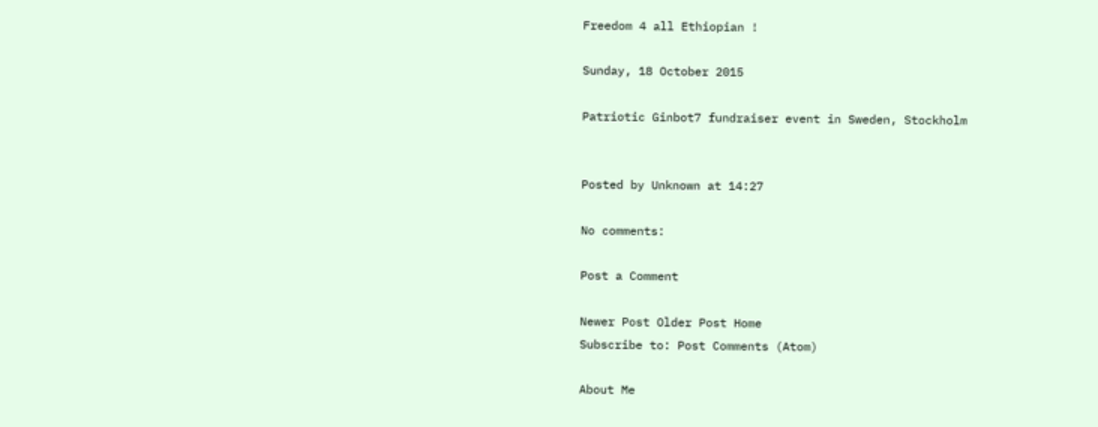Freedom 4 all Ethiopian !

Sunday, 18 October 2015

Patriotic Ginbot7 fundraiser event in Sweden, Stockholm


Posted by Unknown at 14:27

No comments:

Post a Comment

Newer Post Older Post Home
Subscribe to: Post Comments (Atom)

About Me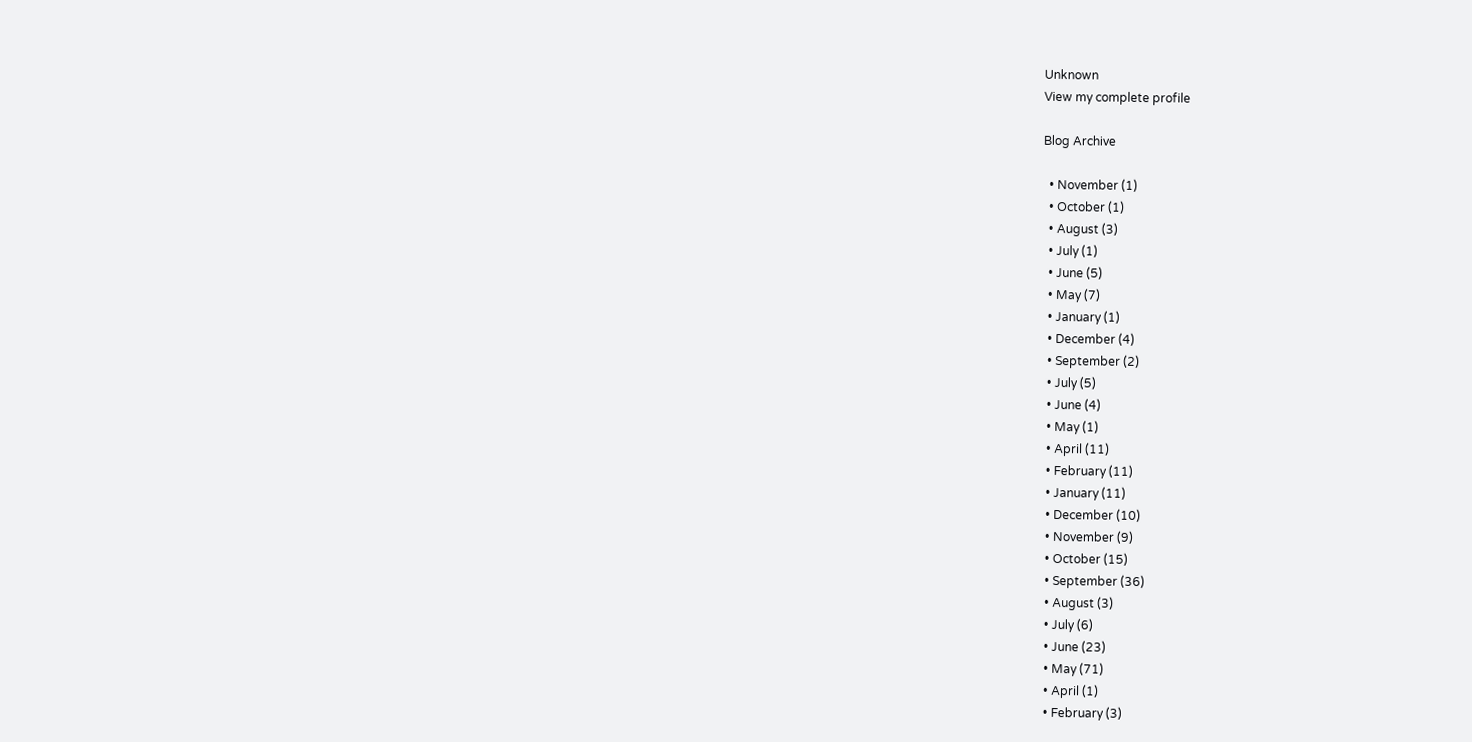Unknown
View my complete profile

Blog Archive

  • November (1)
  • October (1)
  • August (3)
  • July (1)
  • June (5)
  • May (7)
  • January (1)
  • December (4)
  • September (2)
  • July (5)
  • June (4)
  • May (1)
  • April (11)
  • February (11)
  • January (11)
  • December (10)
  • November (9)
  • October (15)
  • September (36)
  • August (3)
  • July (6)
  • June (23)
  • May (71)
  • April (1)
  • February (3)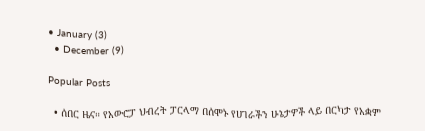• January (3)
  • December (9)

Popular Posts

  • ሰበር ዜና። የአውሮፓ ህብረት ፓርላማ በሰሞኑ የሀገራችን ሁኔታዎች ላይ በርካታ የአቋም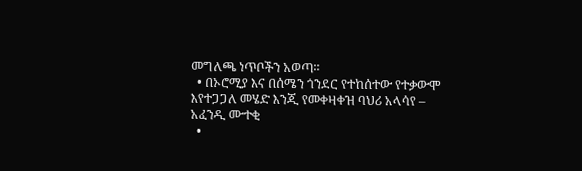መግለጫ ነጥቦችን አወጣ።
  • በኦሮሚያ እና በሰሜን ጎንደር የተከሰተው የተቃውሞ እየተጋጋለ መሄድ እንጂ የመቀዛቀዝ ባህሪ አላሳየ – አፈንዲ ሙተቂ
  •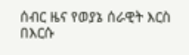ሰብር ዜና የወያኔ ሰራዊት እርስ በእርሱ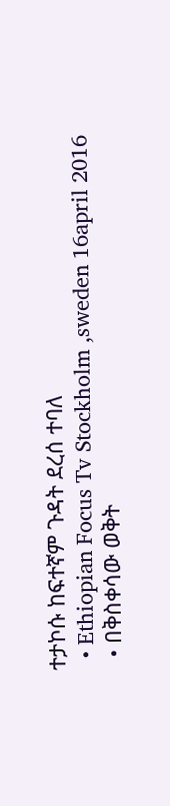ተታኮሱ ከፍተኛም ጉዳት ደረሰ ተባለ
  • Ethiopian Focus Tv Stockholm ,sweden 16april 2016
  • በቅስቀሳው ወቅት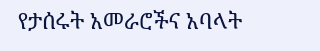የታሰሩት አመራሮችና አባላት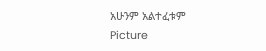አሁንም አልተፈቱም
Picture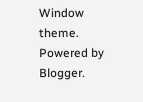Window theme. Powered by Blogger.